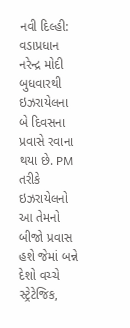નવી દિલ્હી: વડાપ્રધાન નરેન્દ્ર મોદી બુધવારથી ઇઝરાયેલના બે દિવસના પ્રવાસે રવાના થયા છે. PM તરીકે ઇઝરાયેલનો આ તેમનો બીજો પ્રવાસ હશે જેમાં બન્ને દેશો વચ્ચે સ્ટ્રેટેજિક,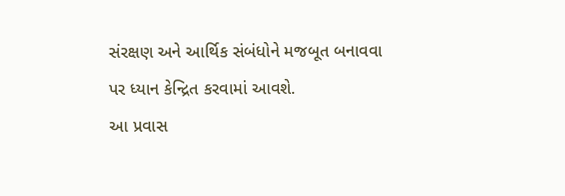સંરક્ષણ અને આર્થિક સંબંધોને મજબૂત બનાવવા પર ધ્યાન કેન્દ્રિત કરવામાં આવશે.
આ પ્રવાસ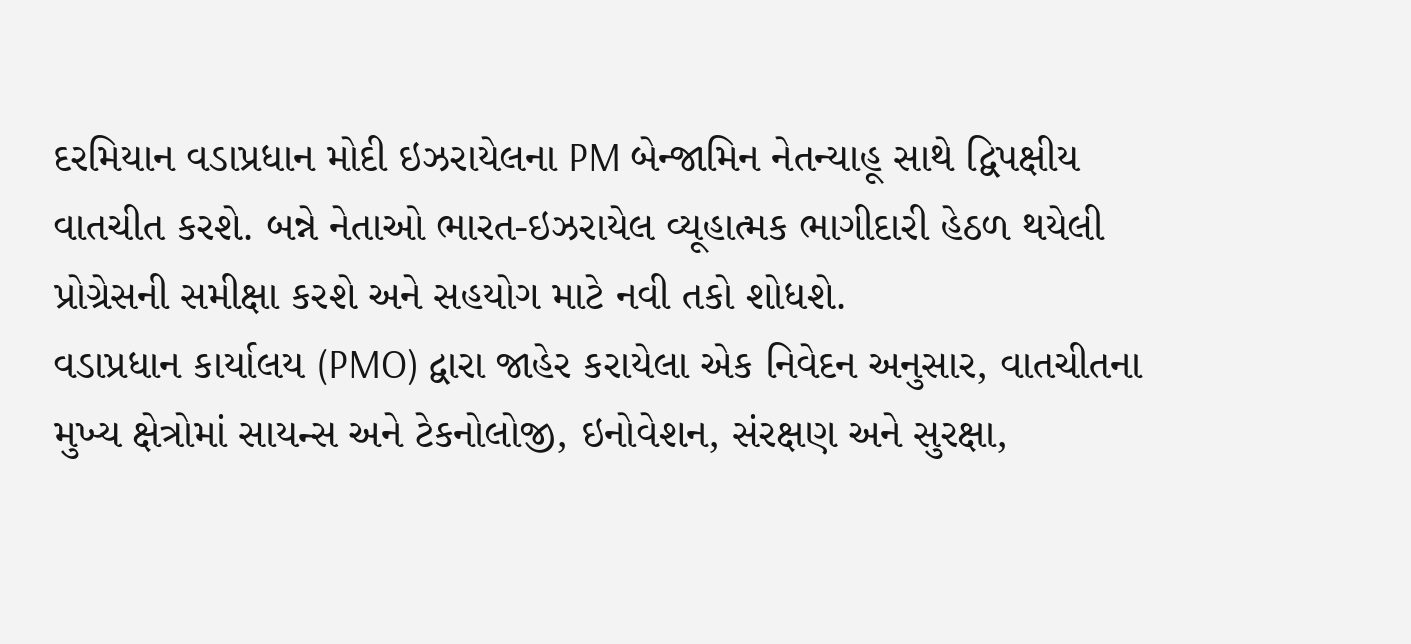દરમિયાન વડાપ્રધાન મોદી ઇઝરાયેલના PM બેન્જામિન નેતન્યાહૂ સાથે દ્વિપક્ષીય વાતચીત કરશે. બન્ને નેતાઓ ભારત-ઇઝરાયેલ વ્યૂહાત્મક ભાગીદારી હેઠળ થયેલી પ્રોગ્રેસની સમીક્ષા કરશે અને સહયોગ માટે નવી તકો શોધશે.
વડાપ્રધાન કાર્યાલય (PMO) દ્વારા જાહેર કરાયેલા એક નિવેદન અનુસાર, વાતચીતના મુખ્ય ક્ષેત્રોમાં સાયન્સ અને ટેકનોલોજી, ઇનોવેશન, સંરક્ષણ અને સુરક્ષા,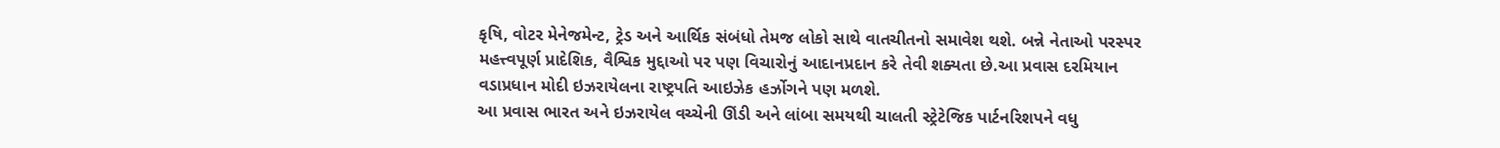કૃષિ, વોટર મેનેજમેન્ટ, ટ્રેડ અને આર્થિક સંબંધો તેમજ લોકો સાથે વાતચીતનો સમાવેશ થશે. બન્ને નેતાઓ પરસ્પર મહત્ત્વપૂર્ણ પ્રાદેશિક, વૈશ્વિક મુદ્દાઓ પર પણ વિચારોનું આદાનપ્રદાન કરે તેવી શક્યતા છે.આ પ્રવાસ દરમિયાન વડાપ્રધાન મોદી ઇઝરાયેલના રાષ્ટ્રપતિ આઇઝેક હર્ઝોગને પણ મળશે.
આ પ્રવાસ ભારત અને ઇઝરાયેલ વચ્ચેની ઊંડી અને લાંબા સમયથી ચાલતી સ્ટ્રેટેજિક પાર્ટનરિશપને વધુ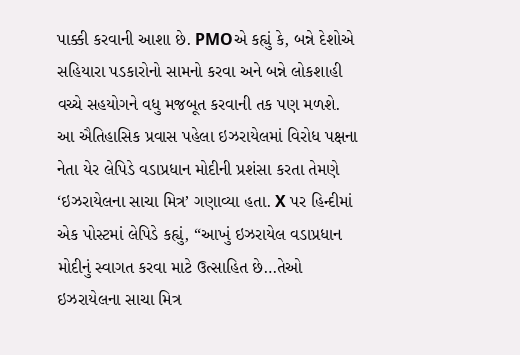પાક્કી કરવાની આશા છે. PMOએ કહ્યું કે, બન્ને દેશોએ સહિયારા પડકારોનો સામનો કરવા અને બન્ને લોકશાહી વચ્ચે સહયોગને વધુ મજબૂત કરવાની તક પણ મળશે.
આ ઐતિહાસિક પ્રવાસ પહેલા ઇઝરાયેલમાં વિરોધ પક્ષના નેતા યેર લેપિડે વડાપ્રધાન મોદીની પ્રશંસા કરતા તેમણે ‘ઇઝરાયેલના સાચા મિત્ર’ ગણાવ્યા હતા. X પર હિન્દીમાં એક પોસ્ટમાં લેપિડે કહ્યું, “આખું ઇઝરાયેલ વડાપ્રધાન મોદીનું સ્વાગત કરવા માટે ઉત્સાહિત છે…તેઓ ઇઝરાયેલના સાચા મિત્ર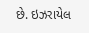છે. ઇઝરાયેલ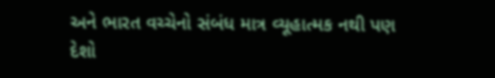અને ભારત વચ્ચેનો સંબંધ માત્ર વ્યૂહાત્મક નથી પણ દેશો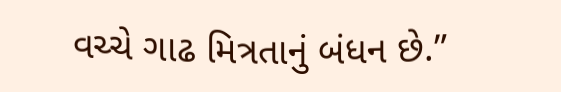વચ્ચે ગાઢ મિત્રતાનું બંધન છે.”